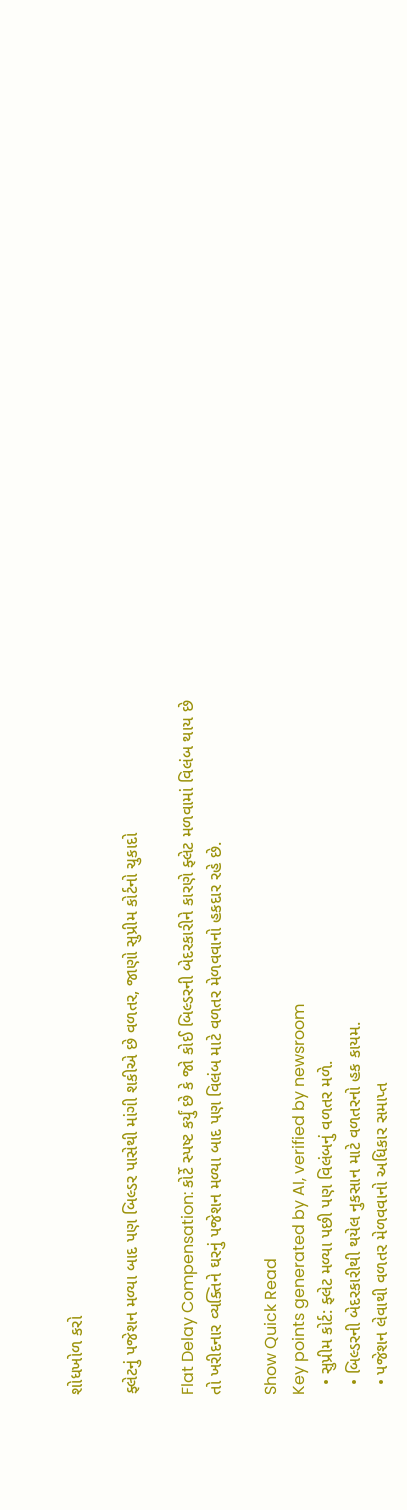શોધખોળ કરો

ફ્લેટનું પજેશન મળ્યા બાદ પણ બિલ્ડર પાસેથી માંગી શકીએ છે વળતર, જાણો સુપ્રીમ કોર્ટનો ચુકાદો

Flat Delay Compensation: કોર્ટે સ્પષ્ટ કર્યું છે કે જો કોઈ બિલ્ડરની બેદરકારીને કારણે ફ્લેટ મળવામાં વિલંબ થાય છે તો ખરીદનાર વ્યક્તિને ઘરનું પજેશન મળ્યા બાદ પણ વિલંબ માટે વળતર મેળવવાનો હકદાર રહે છે.

Show Quick Read
Key points generated by AI, verified by newsroom
  • સુપ્રીમ કોર્ટ: ફ્લેટ મળ્યા પછી પણ વિલંબનું વળતર મળે.
  • બિલ્ડરની બેદરકારીથી થયેલ નુકસાન માટે વળતરનો હક કાયમ.
  • પજેશન લેવાથી વળતર મેળવવાનો અધિકાર સમાપ્ત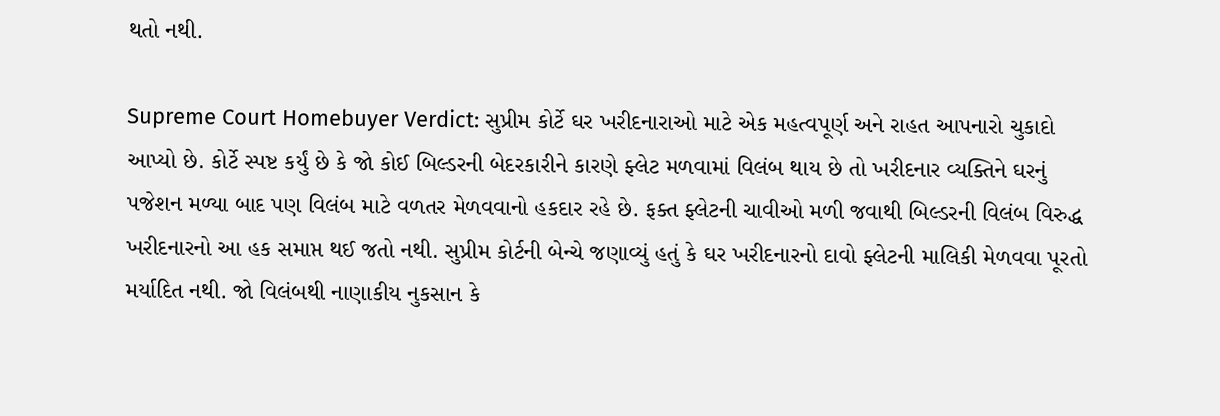થતો નથી.

Supreme Court Homebuyer Verdict: સુપ્રીમ કોર્ટે ઘર ખરીદનારાઓ માટે એક મહત્વપૂર્ણ અને રાહત આપનારો ચુકાદો આપ્યો છે. કોર્ટે સ્પષ્ટ કર્યું છે કે જો કોઈ બિલ્ડરની બેદરકારીને કારણે ફ્લેટ મળવામાં વિલંબ થાય છે તો ખરીદનાર વ્યક્તિને ઘરનું પજેશન મળ્યા બાદ પણ વિલંબ માટે વળતર મેળવવાનો હકદાર રહે છે. ફક્ત ફ્લેટની ચાવીઓ મળી જવાથી બિલ્ડરની વિલંબ વિરુદ્ધ ખરીદનારનો આ હક સમાપ્ત થઈ જતો નથી. સુપ્રીમ કોર્ટની બેન્ચે જણાવ્યું હતું કે ઘર ખરીદનારનો દાવો ફ્લેટની માલિકી મેળવવા પૂરતો મર્યાદિત નથી. જો વિલંબથી નાણાકીય નુકસાન કે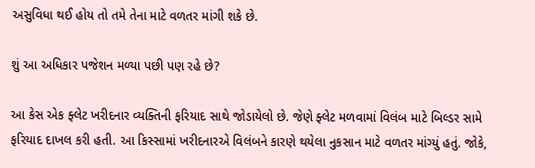અસુવિધા થઈ હોય તો તમે તેના માટે વળતર માંગી શકે છે.

શું આ અધિકાર પજેશન મળ્યા પછી પણ રહે છે?

આ કેસ એક ફ્લેટ ખરીદનાર વ્યક્તિની ફરિયાદ સાથે જોડાયેલો છે. જેણે ફ્લેટ મળવામાં વિલંબ માટે બિલ્ડર સામે ફરિયાદ દાખલ કરી હતી. આ કિસ્સામાં ખરીદનારએ વિલંબને કારણે થયેલા નુકસાન માટે વળતર માંગ્યું હતું. જોકે,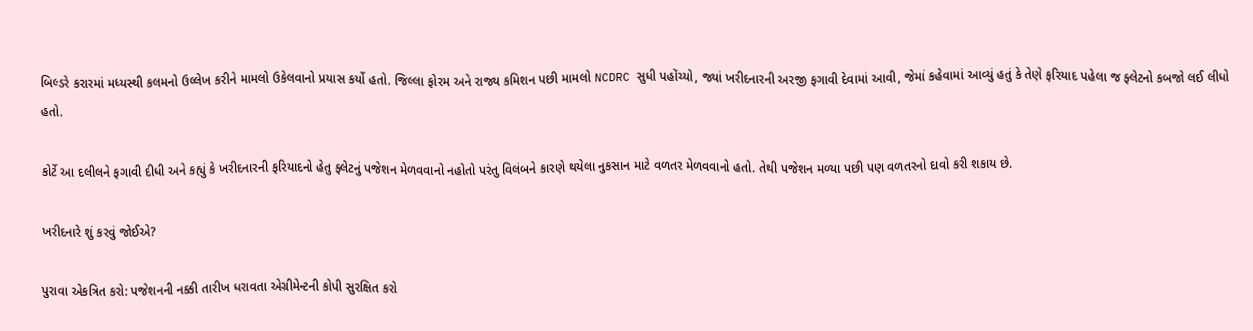બિલ્ડરે કરારમાં મધ્યસ્થી કલમનો ઉલ્લેખ કરીને મામલો ઉકેલવાનો પ્રયાસ કર્યો હતો. જિલ્લા ફોરમ અને રાજ્ય કમિશન પછી મામલો NCDRC સુધી પહોંચ્યો, જ્યાં ખરીદનારની અરજી ફગાવી દેવામાં આવી, જેમાં કહેવામાં આવ્યું હતું કે તેણે ફરિયાદ પહેલા જ ફ્લેટનો કબજો લઈ લીધો હતો.

કોર્ટે આ દલીલને ફગાવી દીધી અને કહ્યું કે ખરીદનારની ફરિયાદનો હેતુ ફ્લેટનું પજેશન મેળવવાનો નહોતો પરંતુ વિલંબને કારણે થયેલા નુકસાન માટે વળતર મેળવવાનો હતો. તેથી પજેશન મળ્યા પછી પણ વળતરનો દાવો કરી શકાય છે.

ખરીદનારે શું કરવું જોઈએ?

પુરાવા એકત્રિત કરો: પજેશનની નક્કી તારીખ ધરાવતા એગ્રીમેન્ટની કોપી સુરક્ષિત કરો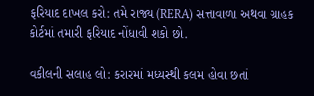ફરિયાદ દાખલ કરો: તમે રાજ્ય (RERA) સત્તાવાળા અથવા ગ્રાહક કોર્ટમાં તમારી ફરિયાદ નોંધાવી શકો છો.

વકીલની સલાહ લો: કરારમાં મધ્યસ્થી કલમ હોવા છતાં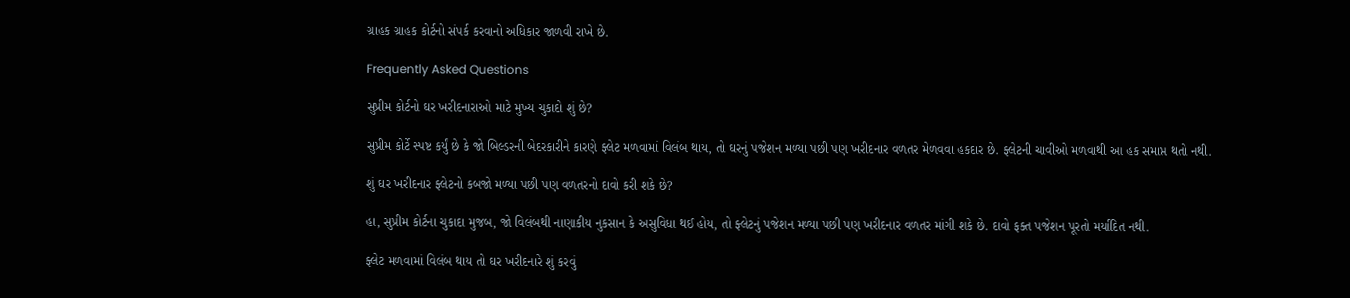ગ્રાહક ગ્રાહક કોર્ટનો સંપર્ક કરવાનો અધિકાર જાળવી રાખે છે.

Frequently Asked Questions

સુપ્રીમ કોર્ટનો ઘર ખરીદનારાઓ માટે મુખ્ય ચુકાદો શું છે?

સુપ્રીમ કોર્ટે સ્પષ્ટ કર્યું છે કે જો બિલ્ડરની બેદરકારીને કારણે ફ્લેટ મળવામાં વિલંબ થાય, તો ઘરનું પજેશન મળ્યા પછી પણ ખરીદનાર વળતર મેળવવા હકદાર છે. ફ્લેટની ચાવીઓ મળવાથી આ હક સમાપ્ત થતો નથી.

શું ઘર ખરીદનાર ફ્લેટનો કબજો મળ્યા પછી પણ વળતરનો દાવો કરી શકે છે?

હા, સુપ્રીમ કોર્ટના ચુકાદા મુજબ, જો વિલંબથી નાણાકીય નુકસાન કે અસુવિધા થઈ હોય, તો ફ્લેટનું પજેશન મળ્યા પછી પણ ખરીદનાર વળતર માંગી શકે છે. દાવો ફક્ત પજેશન પૂરતો મર્યાદિત નથી.

ફ્લેટ મળવામાં વિલંબ થાય તો ઘર ખરીદનારે શું કરવું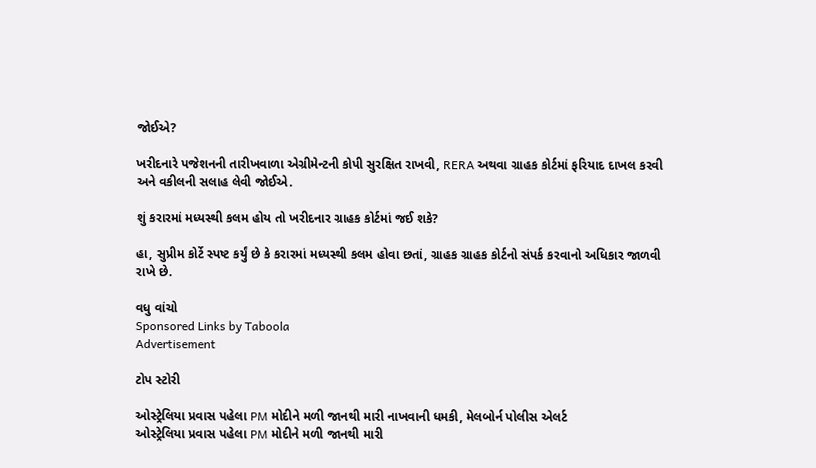જોઈએ?

ખરીદનારે પજેશનની તારીખવાળા એગ્રીમેન્ટની કોપી સુરક્ષિત રાખવી, RERA અથવા ગ્રાહક કોર્ટમાં ફરિયાદ દાખલ કરવી અને વકીલની સલાહ લેવી જોઈએ.

શું કરારમાં મધ્યસ્થી કલમ હોય તો ખરીદનાર ગ્રાહક કોર્ટમાં જઈ શકે?

હા, સુપ્રીમ કોર્ટે સ્પષ્ટ કર્યું છે કે કરારમાં મધ્યસ્થી કલમ હોવા છતાં, ગ્રાહક ગ્રાહક કોર્ટનો સંપર્ક કરવાનો અધિકાર જાળવી રાખે છે.

વધુ વાંચો
Sponsored Links by Taboola
Advertisement

ટોપ સ્ટોરી

ઓસ્ટ્રેલિયા પ્રવાસ પહેલા PM મોદીને મળી જાનથી મારી નાખવાની ધમકી, મેલબોર્ન પોલીસ એલર્ટ
ઓસ્ટ્રેલિયા પ્રવાસ પહેલા PM મોદીને મળી જાનથી મારી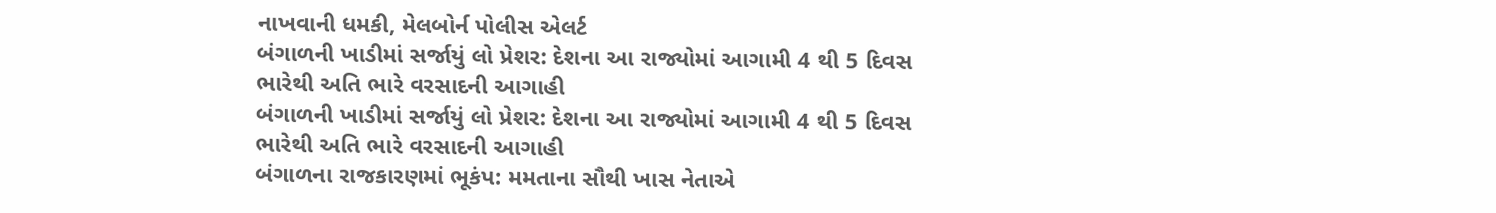નાખવાની ધમકી, મેલબોર્ન પોલીસ એલર્ટ
બંગાળની ખાડીમાં સર્જાયું લો પ્રેશર: દેશના આ રાજ્યોમાં આગામી 4 થી 5 દિવસ ભારેથી અતિ ભારે વરસાદની આગાહી
બંગાળની ખાડીમાં સર્જાયું લો પ્રેશર: દેશના આ રાજ્યોમાં આગામી 4 થી 5 દિવસ ભારેથી અતિ ભારે વરસાદની આગાહી
બંગાળના રાજકારણમાં ભૂકંપ: મમતાના સૌથી ખાસ નેતાએ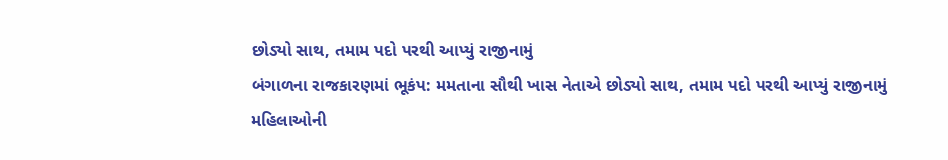છોડ્યો સાથ, તમામ પદો પરથી આપ્યું રાજીનામું
બંગાળના રાજકારણમાં ભૂકંપ: મમતાના સૌથી ખાસ નેતાએ છોડ્યો સાથ, તમામ પદો પરથી આપ્યું રાજીનામું
મહિલાઓની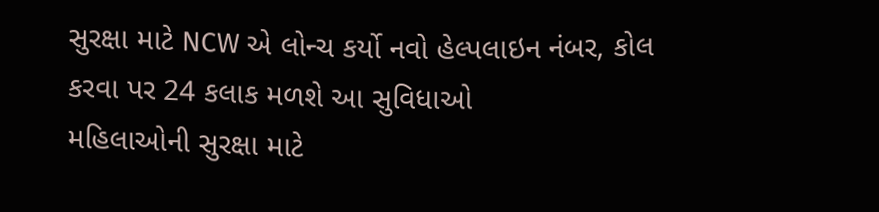સુરક્ષા માટે NCW એ લોન્ચ કર્યો નવો હેલ્પલાઇન નંબર, કોલ કરવા પર 24 કલાક મળશે આ સુવિધાઓ
મહિલાઓની સુરક્ષા માટે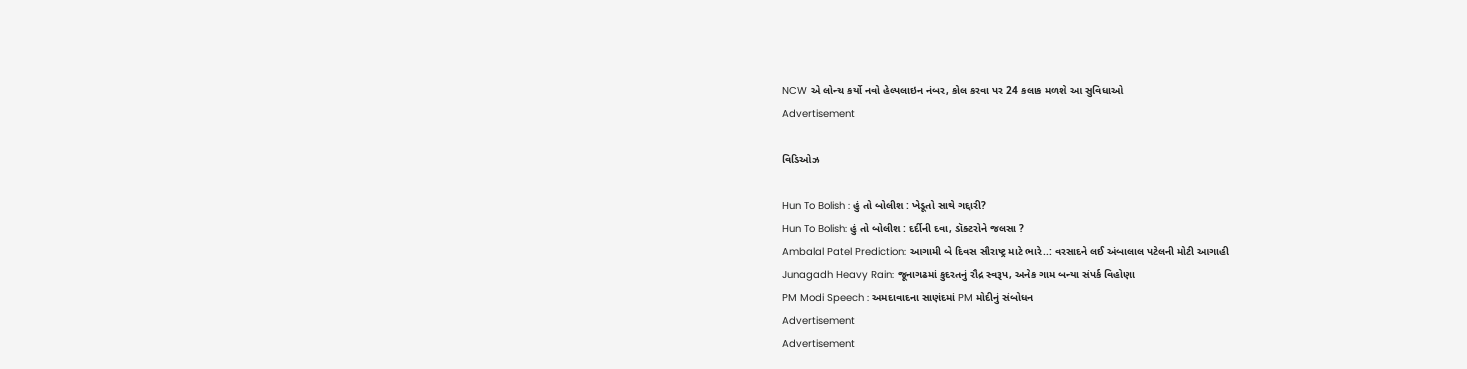NCW એ લોન્ચ કર્યો નવો હેલ્પલાઇન નંબર, કોલ કરવા પર 24 કલાક મળશે આ સુવિધાઓ
Advertisement

વિડિઓઝ

Hun To Bolish : હું તો બોલીશ : ખેડૂતો સાથે ગદ્દારી?
Hun To Bolish: હું તો બોલીશ : દર્દીની દવા, ડૉક્ટરોને જલસા ?
Ambalal Patel Prediction: આગામી બે દિવસ સૌરાષ્ટ્ર માટે ભારે..: વરસાદને લઈ અંબાલાલ પટેલની મોટી આગાહી
Junagadh Heavy Rain: જૂનાગઢમાં કુદરતનું રૌદ્ર સ્વરૂપ, અનેક ગામ બન્યા સંપર્ક વિહોણા
PM Modi Speech : અમદાવાદના સાણંદમાં PM મોદીનું સંબોધન
Advertisement
Advertisement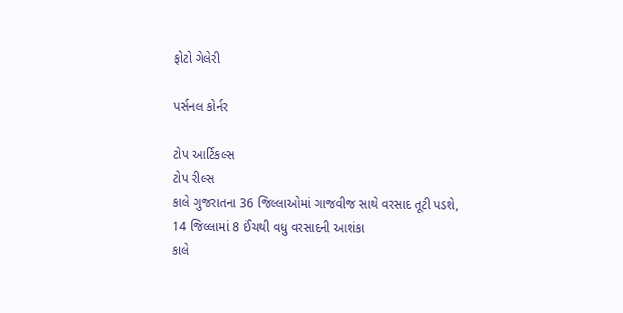ફોટો ગેલેરી

પર્સનલ કોર્નર

ટોપ આર્ટિકલ્સ
ટોપ રીલ્સ
કાલે ગુજરાતના 36 જિલ્લાઓમાં ગાજવીજ સાથે વરસાદ તૂટી પડશે, 14 જિલ્લામાં 8 ઈંચથી વધુ વરસાદની આશંકા
કાલે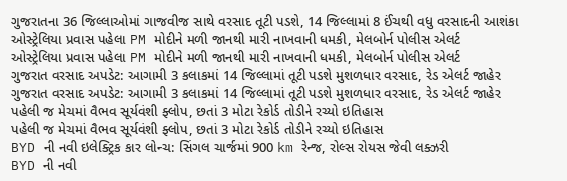ગુજરાતના 36 જિલ્લાઓમાં ગાજવીજ સાથે વરસાદ તૂટી પડશે, 14 જિલ્લામાં 8 ઈંચથી વધુ વરસાદની આશંકા
ઓસ્ટ્રેલિયા પ્રવાસ પહેલા PM મોદીને મળી જાનથી મારી નાખવાની ધમકી, મેલબોર્ન પોલીસ એલર્ટ
ઓસ્ટ્રેલિયા પ્રવાસ પહેલા PM મોદીને મળી જાનથી મારી નાખવાની ધમકી, મેલબોર્ન પોલીસ એલર્ટ
ગુજરાત વરસાદ અપડેટ: આગામી 3 કલાકમાં 14 જિલ્લામાં તૂટી પડશે મુશળધાર વરસાદ, રેડ એલર્ટ જાહેર
ગુજરાત વરસાદ અપડેટ: આગામી 3 કલાકમાં 14 જિલ્લામાં તૂટી પડશે મુશળધાર વરસાદ, રેડ એલર્ટ જાહેર
પહેલી જ મેચમાં વૈભવ સૂર્યવંશી ફ્લોપ, છતાં 3 મોટા રેકોર્ડ તોડીને રચ્યો ઇતિહાસ
પહેલી જ મેચમાં વૈભવ સૂર્યવંશી ફ્લોપ, છતાં 3 મોટા રેકોર્ડ તોડીને રચ્યો ઇતિહાસ
BYD ની નવી ઇલેક્ટ્રિક કાર લોન્ચ: સિંગલ ચાર્જમાં 900 km રેન્જ, રોલ્સ રોયસ જેવી લક્ઝરી
BYD ની નવી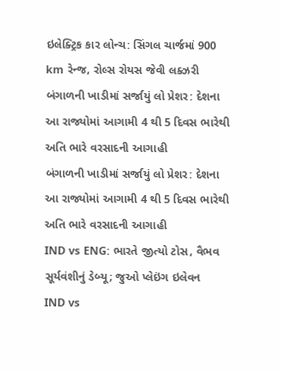ઇલેક્ટ્રિક કાર લોન્ચ: સિંગલ ચાર્જમાં 900 km રેન્જ, રોલ્સ રોયસ જેવી લક્ઝરી
બંગાળની ખાડીમાં સર્જાયું લો પ્રેશર: દેશના આ રાજ્યોમાં આગામી 4 થી 5 દિવસ ભારેથી અતિ ભારે વરસાદની આગાહી
બંગાળની ખાડીમાં સર્જાયું લો પ્રેશર: દેશના આ રાજ્યોમાં આગામી 4 થી 5 દિવસ ભારેથી અતિ ભારે વરસાદની આગાહી
IND vs ENG: ભારતે જીત્યો ટોસ, વૈભવ સૂર્યવંશીનું ડેબ્યૂ; જુઓ પ્લેઇંગ ઇલેવન
IND vs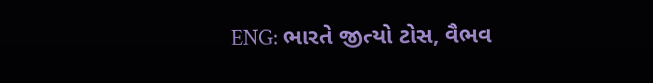ENG: ભારતે જીત્યો ટોસ, વૈભવ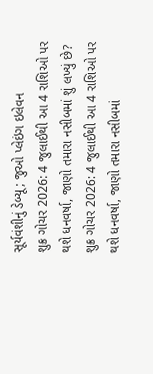સૂર્યવંશીનું ડેબ્યૂ; જુઓ પ્લેઇંગ ઇલેવન
શુક્ર ગોચર 2026: 4 જુલાઈથી આ 4 રાશિઓ પર થશે ધનવર્ષા, જાણો તમારા નસીબમાં શું લખ્યું છે?
શુક્ર ગોચર 2026: 4 જુલાઈથી આ 4 રાશિઓ પર થશે ધનવર્ષા, જાણો તમારા નસીબમાં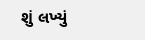શું લખ્યું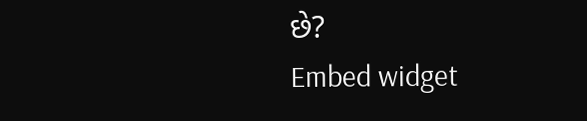છે?
Embed widget